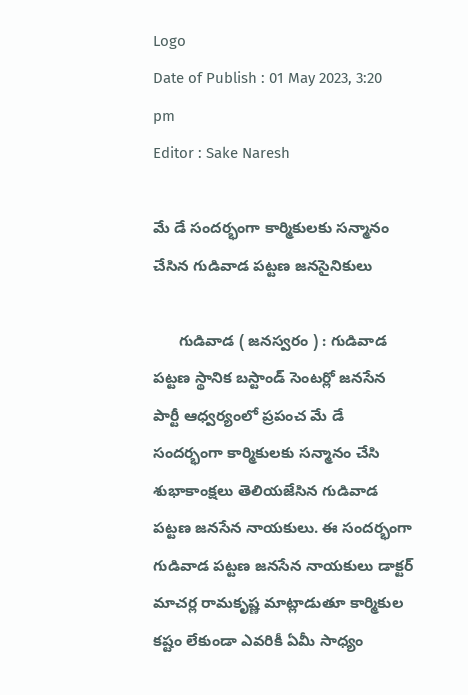Logo
Date of Publish : 01 May 2023, 3:20 pm
Editor : Sake Naresh

మే డే సందర్భంగా కార్మికులకు సన్మానం చేసిన గుడివాడ పట్టణ జనసైనికులు

      గుడివాడ ( జనస్వరం ) : గుడివాడ పట్టణ స్థానిక బస్టాండ్ సెంటర్లో జనసేన పార్టీ ఆధ్వర్యంలో ప్రపంచ మే డే సందర్భంగా కార్మికులకు సన్మానం చేసి శుభాకాంక్షలు తెలియజేసిన గుడివాడ పట్టణ జనసేన నాయకులు. ఈ సందర్భంగా గుడివాడ పట్టణ జనసేన నాయకులు డాక్టర్ మాచర్ల రామకృష్ణ మాట్లాడుతూ కార్మికుల కష్టం లేకుండా ఎవరికీ ఏమీ సాధ్యం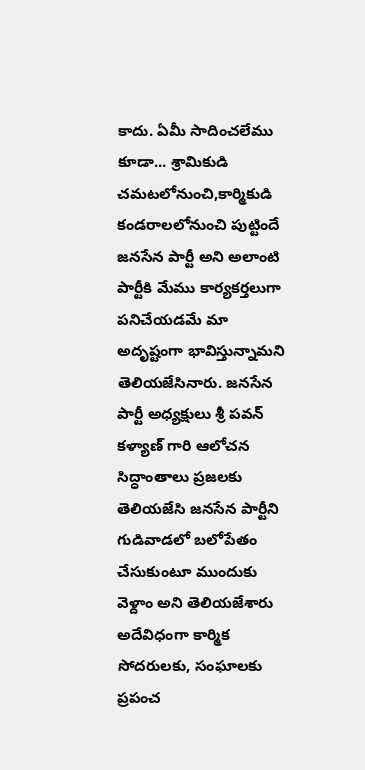కాదు. ఏమీ సాదించలేము కూడా... శ్రామికుడి చమటలోనుంచి,కార్మికుడి కండరాలలోనుంచి పుట్టిందే జనసేన పార్టీ అని అలాంటి పార్టీకి మేము కార్యకర్తలుగా పనిచేయడమే మా అదృష్టంగా భావిస్తున్నామని తెలియజేసినారు. జనసేన పార్టీ అధ్యక్షులు శ్రీ పవన్ కళ్యాణ్ గారి ఆలోచన సిద్ధాంతాలు ప్రజలకు తెలియజేసి జనసేన పార్టీని గుడివాడలో బలోపేతం చేసుకుంటూ ముందుకు వెళ్దాం అని తెలియజేశారు అదేవిధంగా కార్మిక సోదరులకు, సంఘాలకు ప్రపంచ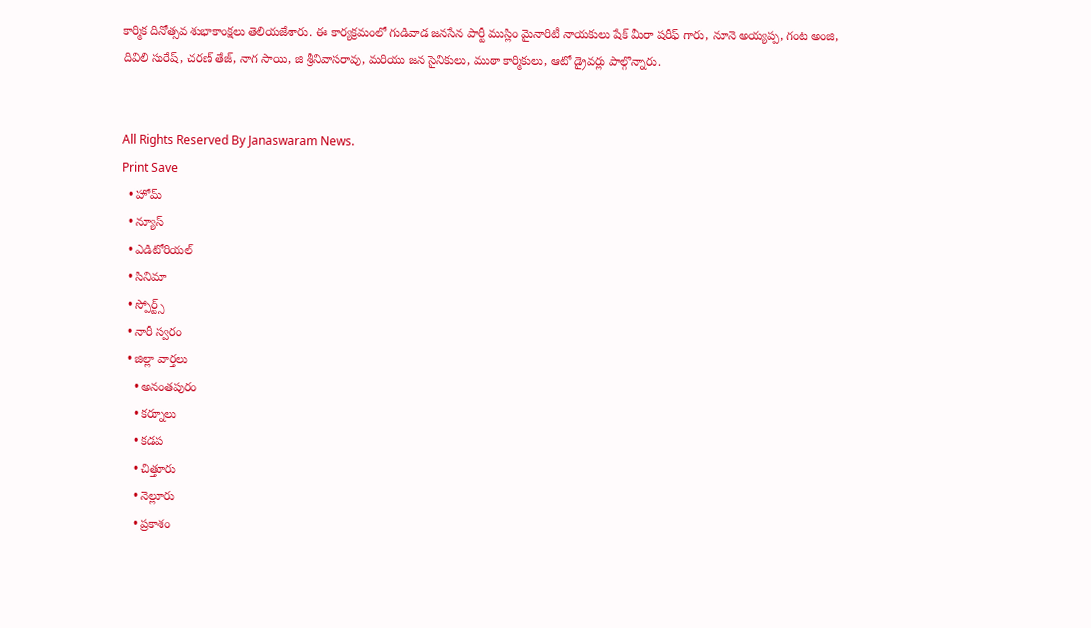కార్మిక దినోత్సవ శుభాకాంక్షలు తెలియజేశారు. ఈ కార్యక్రమంలో గుడివాడ జనసేన పార్టీ ముస్లిం మైనారిటీ నాయకులు షేక్ మీరా షరీఫ్ గారు, నూనె అయ్యప్ప, గంట అంజి, దివిలి సురేష్, చరణ్ తేజ్, నాగ సాయి, జి శ్రీనివాసరావు, మరియు జన సైనికులు, ముఠా కార్మికులు, ఆటో డ్రైవర్లు పాల్గొన్నారు.


All Rights Reserved By Janaswaram News.
Print Save
  • హోమ్
  • న్యూస్
  • ఎడిటోరియల్
  • సినిమా
  • స్పోర్ట్స్
  • నారీ స్వరం
  • జిల్లా వార్తలు
    • అనంతపురం
    • కర్నూలు
    • కడప
    • చిత్తూరు
    • నెల్లూరు
    • ప్రకాశం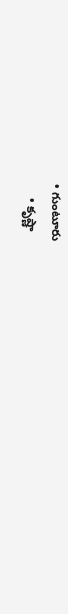• గుంటూరు
    • కృష్ణా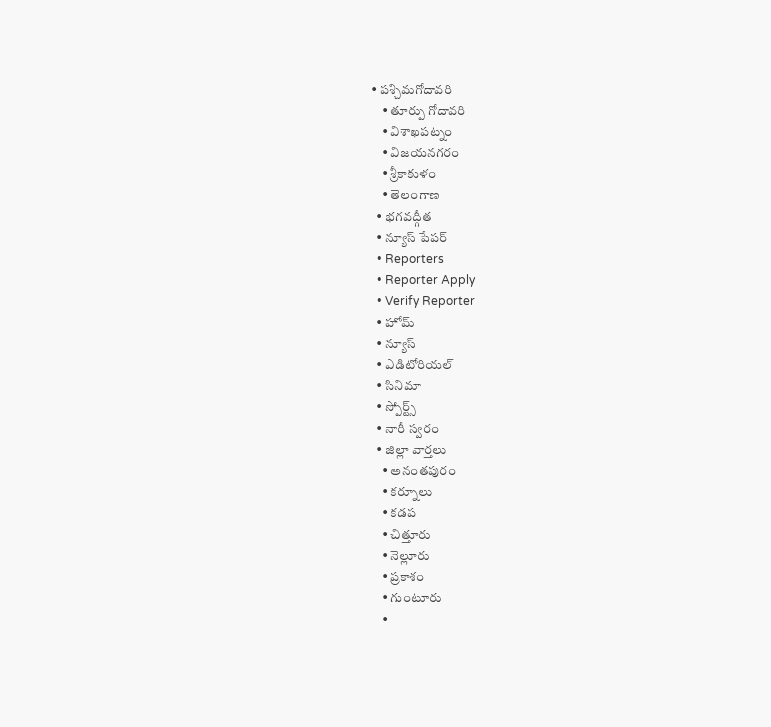• పశ్చిమగోదావరి
    • తూర్పు గోదావరి
    • విశాఖపట్నం
    • విజయనగరం
    • శ్రీకాకుళం
    • తెలంగాణ
  • భగవద్గీత
  • న్యూస్ పేపర్
  • Reporters
  • Reporter Apply
  • Verify Reporter
  • హోమ్
  • న్యూస్
  • ఎడిటోరియల్
  • సినిమా
  • స్పోర్ట్స్
  • నారీ స్వరం
  • జిల్లా వార్తలు
    • అనంతపురం
    • కర్నూలు
    • కడప
    • చిత్తూరు
    • నెల్లూరు
    • ప్రకాశం
    • గుంటూరు
    •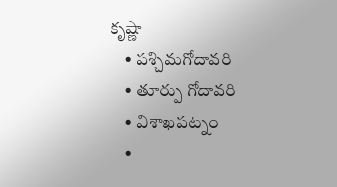కృష్ణా
    • పశ్చిమగోదావరి
    • తూర్పు గోదావరి
    • విశాఖపట్నం
    •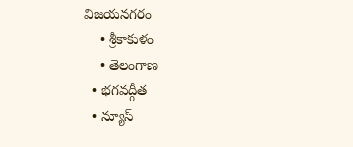విజయనగరం
    • శ్రీకాకుళం
    • తెలంగాణ
  • భగవద్గీత
  • న్యూస్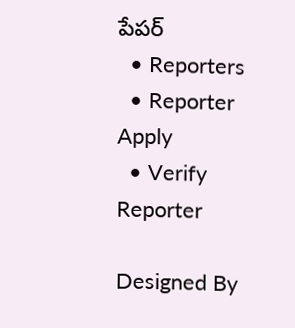పేపర్
  • Reporters
  • Reporter Apply
  • Verify Reporter

Designed By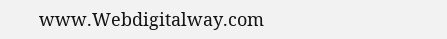www.Webdigitalway.com